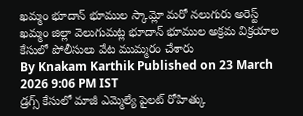ఖమ్మం భూదాన్ భూముల స్కామ్లో మరో నలుగురు అరెస్ట్
ఖమ్మం జిల్లా వెలుగుమట్ల భూదాన్ భూముల అక్రమ విక్రయాల కేసులో పోలీసులు వేట ముమ్మరం చేశారు
By Knakam Karthik Published on 23 March 2026 9:06 PM IST
డ్రగ్స్ కేసులో మాజీ ఎమ్మెల్యే పైలట్ రోహిత్కు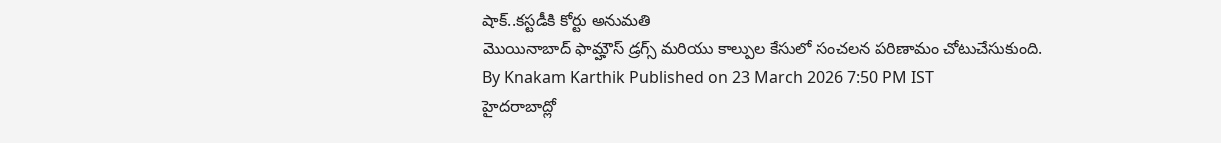షాక్..కస్టడీకి కోర్టు అనుమతి
మొయినాబాద్ ఫామ్హౌస్ డ్రగ్స్ మరియు కాల్పుల కేసులో సంచలన పరిణామం చోటుచేసుకుంది.
By Knakam Karthik Published on 23 March 2026 7:50 PM IST
హైదరాబాద్లో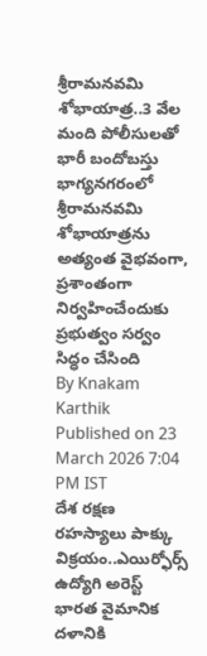శ్రీరామనవమి శోభాయాత్ర..3 వేల మంది పోలీసులతో భారీ బందోబస్తు
భాగ్యనగరంలో శ్రీరామనవమి శోభాయాత్రను అత్యంత వైభవంగా, ప్రశాంతంగా నిర్వహించేందుకు ప్రభుత్వం సర్వం సిద్ధం చేసింది
By Knakam Karthik Published on 23 March 2026 7:04 PM IST
దేశ రక్షణ రహస్యాలు పాక్కు విక్రయం..ఎయిర్ఫోర్స్ ఉద్యోగి అరెస్ట్
భారత వైమానిక దళానికి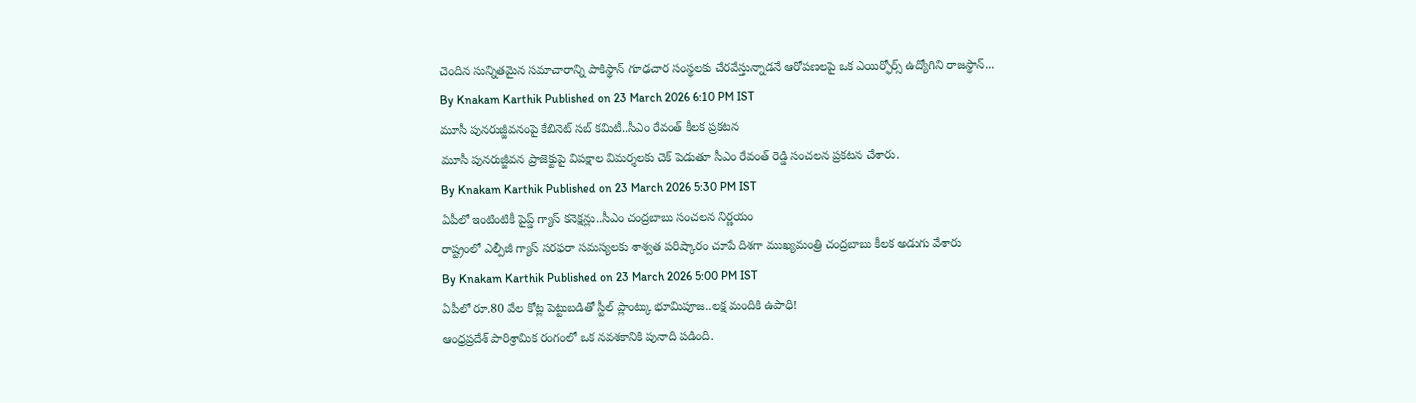చెందిన సున్నితమైన సమాచారాన్ని పాకిస్థాన్ గూఢచార సంస్థలకు చేరవేస్తున్నాడనే ఆరోపణలపై ఒక ఎయిర్ఫోర్స్ ఉద్యోగిని రాజస్థాన్...
By Knakam Karthik Published on 23 March 2026 6:10 PM IST
మూసీ పునరుజ్జీవనంపై కేబినెట్ సబ్ కమిటీ..సీఎం రేవంత్ కీలక ప్రకటన
మూసీ పునరుజ్జీవన ప్రాజెక్టుపై విపక్షాల విమర్శలకు చెక్ పెడుతూ సీఎం రేవంత్ రెడ్డి సంచలన ప్రకటన చేశారు.
By Knakam Karthik Published on 23 March 2026 5:30 PM IST
ఏపీలో ఇంటింటికీ పైప్డ్ గ్యాస్ కనెక్షన్లు..సీఎం చంద్రబాబు సంచలన నిర్ణయం
రాష్ట్రంలో ఎల్పీజీ గ్యాస్ సరఫరా సమస్యలకు శాశ్వత పరిష్కారం చూపే దిశగా ముఖ్యమంత్రి చంద్రబాబు కీలక అడుగు వేశారు
By Knakam Karthik Published on 23 March 2026 5:00 PM IST
ఏపీలో రూ.80 వేల కోట్ల పెట్టుబడితో స్టీల్ ప్లాంట్కు భూమిపూజ..లక్ష మందికి ఉపాధి!
ఆంధ్రప్రదేశ్ పారిశ్రామిక రంగంలో ఒక నవశకానికి పునాది పడింది.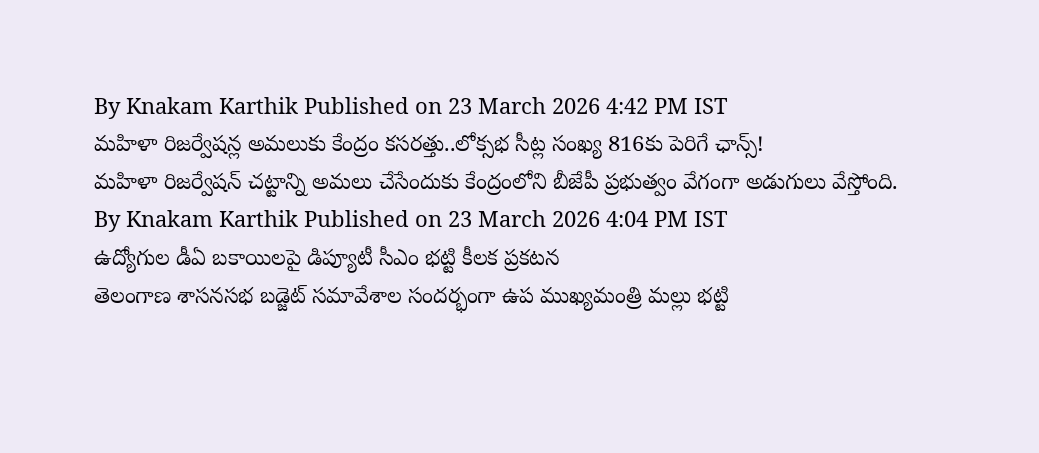By Knakam Karthik Published on 23 March 2026 4:42 PM IST
మహిళా రిజర్వేషన్ల అమలుకు కేంద్రం కసరత్తు..లోక్సభ సీట్ల సంఖ్య 816కు పెరిగే ఛాన్స్!
మహిళా రిజర్వేషన్ చట్టాన్ని అమలు చేసేందుకు కేంద్రంలోని బీజేపీ ప్రభుత్వం వేగంగా అడుగులు వేస్తోంది.
By Knakam Karthik Published on 23 March 2026 4:04 PM IST
ఉద్యోగుల డీఏ బకాయిలపై డిప్యూటీ సీఎం భట్టి కీలక ప్రకటన
తెలంగాణ శాసనసభ బడ్జెట్ సమావేశాల సందర్భంగా ఉప ముఖ్యమంత్రి మల్లు భట్టి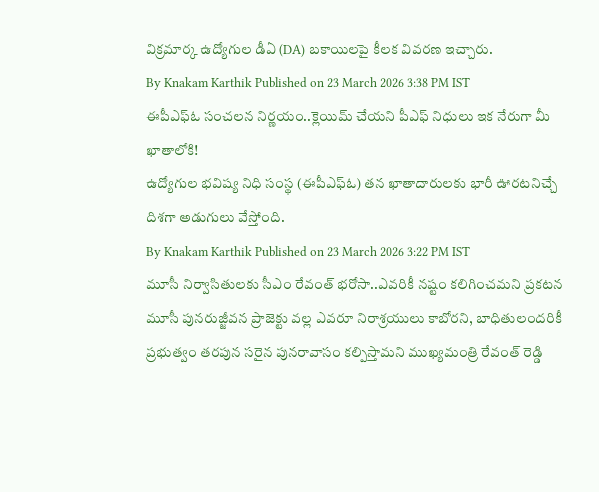విక్రమార్క ఉద్యోగుల డీఏ (DA) బకాయిలపై కీలక వివరణ ఇచ్చారు.
By Knakam Karthik Published on 23 March 2026 3:38 PM IST
ఈపీఎఫ్ఓ సంచలన నిర్ణయం..క్లెయిమ్ చేయని పీఎఫ్ నిధులు ఇక నేరుగా మీ ఖాతాలోకి!
ఉద్యోగుల భవిష్య నిధి సంస్థ (ఈపీఎఫ్ఓ) తన ఖాతాదారులకు భారీ ఊరటనిచ్చే దిశగా అడుగులు వేస్తోంది.
By Knakam Karthik Published on 23 March 2026 3:22 PM IST
మూసీ నిర్వాసితులకు సీఎం రేవంత్ భరోసా..ఎవరికీ నష్టం కలిగించమని ప్రకటన
మూసీ పునరుజ్జీవన ప్రాజెక్టు వల్ల ఎవరూ నిరాశ్రయులు కాబోరని, బాధితులందరికీ ప్రభుత్వం తరపున సరైన పునరావాసం కల్పిస్తామని ముఖ్యమంత్రి రేవంత్ రెడ్డి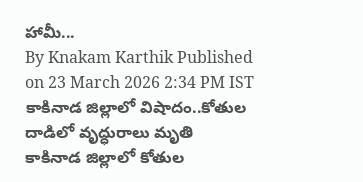హామీ...
By Knakam Karthik Published on 23 March 2026 2:34 PM IST
కాకినాడ జిల్లాలో విషాదం..కోతుల దాడిలో వృద్ధురాలు మృతి
కాకినాడ జిల్లాలో కోతుల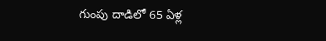గుంపు దాడిలో 65 ఏళ్ల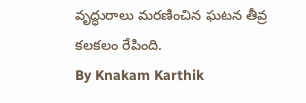వృద్ధురాలు మరణించిన ఘటన తీవ్ర కలకలం రేపింది.
By Knakam Karthik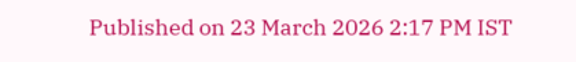Published on 23 March 2026 2:17 PM IST